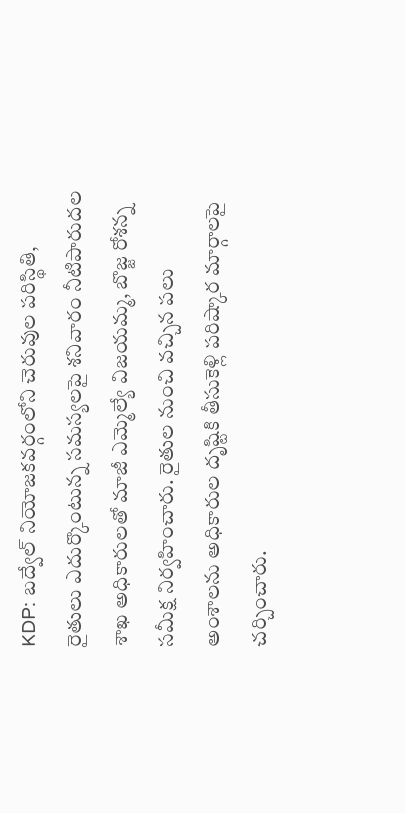KDP: బద్వేల్ నియోజకవర్గంలోని చెరువుల పరిస్థితి, రైతులు ఎదుర్కొంటున్న సమస్యలపై శనివారం నీటిపారుదల శాఖ అధికారులతో మాజీ ఎమ్మెల్యే విజయమ్మ, బొజ్జ రోశన్న సమీక్ష నిర్వహించారు. రైతుల నుంచి వచ్చిన పలు అంశాలను అధికారుల దృష్టికి తీసుకెళ్లి పరిష్కార మార్గాలపై చర్చించారు.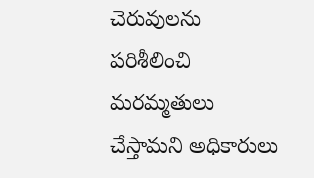చెరువులను పరిశీలించి మరమ్మతులు చేస్తామని అధికారులు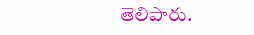తెలిపారు.